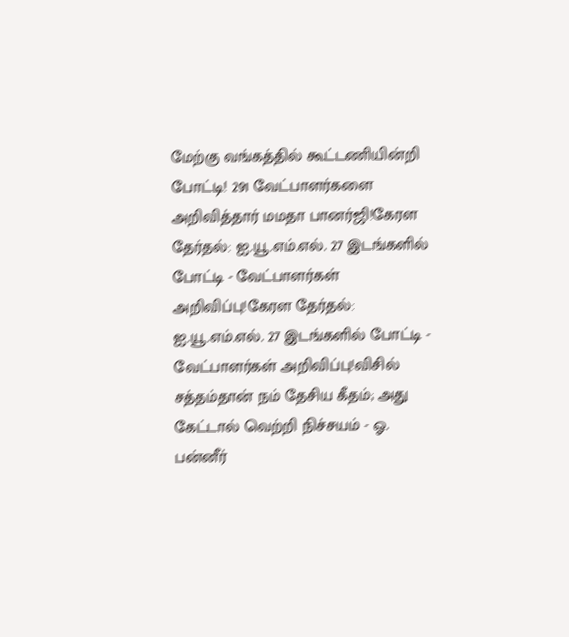மேற்கு வங்கத்தில் கூட்டணியின்றி போட்டி! 291 வேட்பாளர்களை அறிவித்தார் மமதா பானர்ஜி!கேரள தேர்தல்: ஐ.யூ.எம்.எல். 27 இடங்களில் போட்டி - வேட்பாளர்கள் அறிவிப்பு!கேரள தேர்தல்: ஐ.யூ.எம்.எல். 27 இடங்களில் போட்டி - வேட்பாளர்கள் அறிவிப்பு!விசில் சத்தம்தான் நம் தேசிய கீதம்; அது கேட்டால் வெற்றி நிச்சயம் - ஓ. பன்னீர்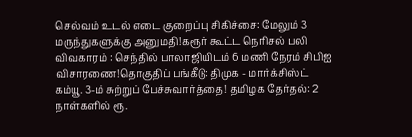செல்வம் உடல் எடை குறைப்பு சிகிச்சை: மேலும் 3 மருந்துகளுக்கு அனுமதி!கரூர் கூட்ட நெரிசல் பலி விவகாரம் : செந்தில் பாலாஜியிடம் 6 மணி நேரம் சிபிஐ விசாரணை!தொகுதிப் பங்கீடு: திமுக - மார்க்சிஸ்ட் கம்யூ. 3-ம் சுற்றுப் பேச்சுவார்த்தை! தமிழக தேர்தல்: 2 நாள்களில் ரூ.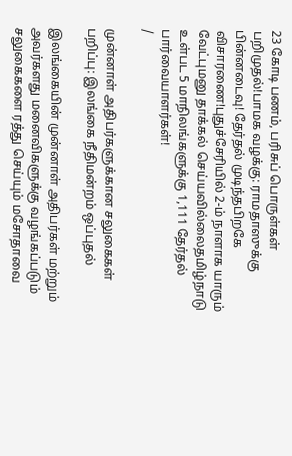23 கோடி பணம், பரிசுப் பொருள்கள் பறிமுதல்!பாமக வழக்கு: ராமதாஸுக்கு பின்னடைவு! தேர்தல் முடிந்தபிறகே விசாரணை!புதுச்சேரியில் 2-ம் நாளாக யாரும் வேட்புமனு தாக்கல் செய்யவில்லைதமிழ்நாடு உள்பட 5 மாநிலங்களுக்கு 1,111 தேர்தல் பார்வையாளர்கள்!
/

முன்னாள் அதிபர்களுக்கான சலுகைகள் பறிப்பு: இலங்கை நீதிமன்றம் ஒப்புதல்

இலங்கையின் முன்னாள் அதிபர்கள் மற்றும் அவர்களது மனைவிகளுக்கு வழங்கப்படும் சலுகைகளை ரத்து செய்யும் மசோதாவை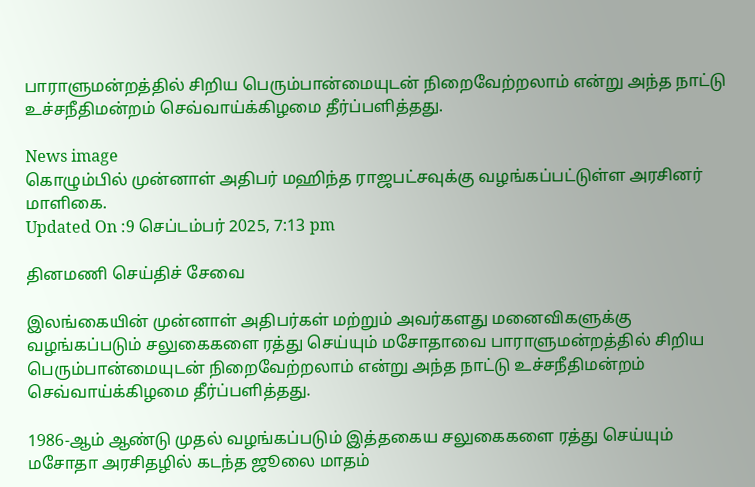பாராளுமன்றத்தில் சிறிய பெரும்பான்மையுடன் நிறைவேற்றலாம் என்று அந்த நாட்டு உச்சநீதிமன்றம் செவ்வாய்க்கிழமை தீர்ப்பளித்தது.

News image
கொழும்பில் முன்னாள் அதிபர் மஹிந்த ராஜபட்சவுக்கு வழங்கப்பட்டுள்ள அரசினர் மாளிகை.
Updated On :9 செப்டம்பர் 2025, 7:13 pm

தினமணி செய்திச் சேவை

இலங்கையின் முன்னாள் அதிபர்கள் மற்றும் அவர்களது மனைவிகளுக்கு வழங்கப்படும் சலுகைகளை ரத்து செய்யும் மசோதாவை பாராளுமன்றத்தில் சிறிய பெரும்பான்மையுடன் நிறைவேற்றலாம் என்று அந்த நாட்டு உச்சநீதிமன்றம் செவ்வாய்க்கிழமை தீர்ப்பளித்தது.

1986-ஆம் ஆண்டு முதல் வழங்கப்படும் இத்தகைய சலுகைகளை ரத்து செய்யும் மசோதா அரசிதழில் கடந்த ஜூலை மாதம்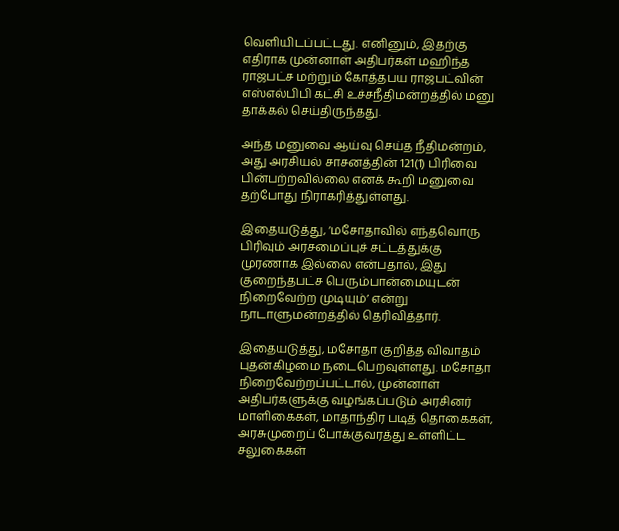வெளியிடப்பட்டது. எனினும், இதற்கு எதிராக முன்னாள் அதிபர்கள் மஹிந்த ராஜபட்ச மற்றும் கோத்தபய ராஜபட்வின் எஸ்எல்பிபி கட்சி உச்சநீதிமன்றத்தில் மனு தாக்கல் செய்திருந்தது.

அந்த மனுவை ஆய்வு செய்த நீதிமன்றம், அது அரசியல் சாசனத்தின் 121(1) பிரிவை பின்பற்றவில்லை எனக் கூறி மனுவை தற்போது நிராகரித்துள்ளது.

இதையடுத்து, ‘மசோதாவில் எந்தவொரு பிரிவும் அரசமைப்புச் சட்டத்துக்கு முரணாக இல்லை என்பதால், இது குறைந்தபட்ச பெரும்பான்மையுடன் நிறைவேற்ற முடியும்’ என்று நாடாளுமன்றத்தில் தெரிவித்தார்.

இதையடுத்து, மசோதா குறித்த விவாதம் புதன்கிழமை நடைபெறவுள்ளது. மசோதா நிறைவேற்றப்பட்டால், முன்னாள் அதிபர்களுக்கு வழங்கப்படும் அரசினர் மாளிகைகள், மாதாந்திர படித் தொகைகள், அரசுமுறைப் போக்குவரத்து உள்ளிட்ட சலுகைகள்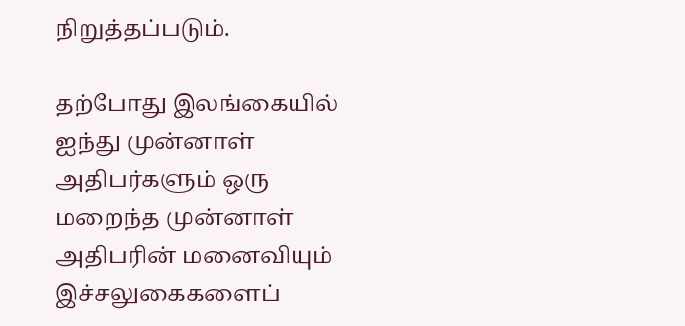நிறுத்தப்படும்.

தற்போது இலங்கையில் ஐந்து முன்னாள் அதிபர்களும் ஒரு மறைந்த முன்னாள் அதிபரின் மனைவியும் இச்சலுகைகளைப்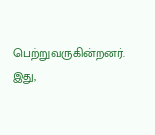பெற்றுவருகின்றனர். இது,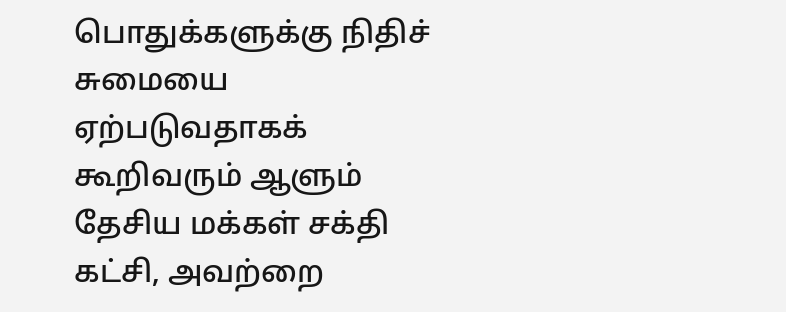பொதுக்களுக்கு நிதிச் சுமையை ஏற்படுவதாகக் கூறிவரும் ஆளும் தேசிய மக்கள் சக்தி கட்சி, அவற்றை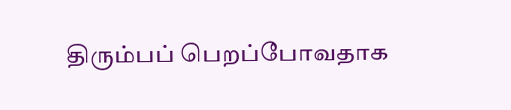திரும்பப் பெறப்போவதாக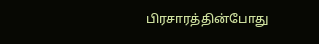பிரசாரத்தின்போது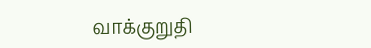வாக்குறுதி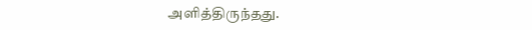அளித்திருந்தது.